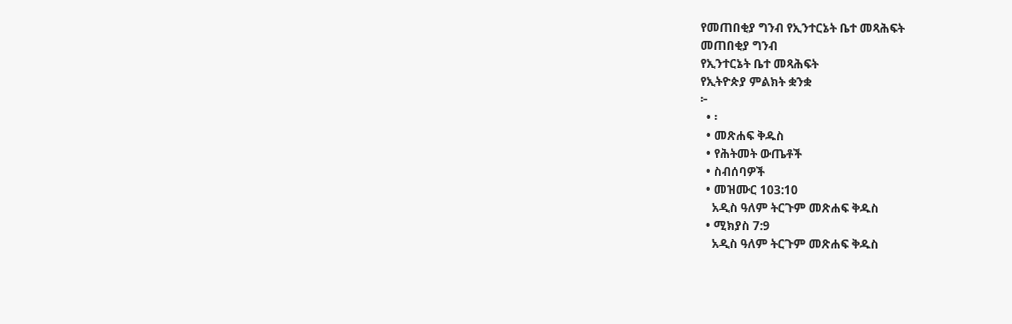የመጠበቂያ ግንብ የኢንተርኔት ቤተ መጻሕፍት
መጠበቂያ ግንብ
የኢንተርኔት ቤተ መጻሕፍት
የኢትዮጵያ ምልክት ቋንቋ
፦
  • ፡
  • መጽሐፍ ቅዱስ
  • የሕትመት ውጤቶች
  • ስብሰባዎች
  • መዝሙር 103:10
    አዲስ ዓለም ትርጉም መጽሐፍ ቅዱስ
  • ሚክያስ 7:9
    አዲስ ዓለም ትርጉም መጽሐፍ ቅዱስ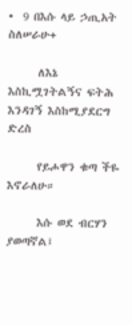•  9 በእሱ ላይ ኃጢአት ስለሠራሁ+

      ለእኔ እስኪሟገትልኝና ፍትሕ እንዳገኝ እስከሚያደርግ ድረስ

      የይሖዋን ቁጣ ችዬ እኖራለሁ።

      እሱ ወደ ብርሃን ያወጣኛል፤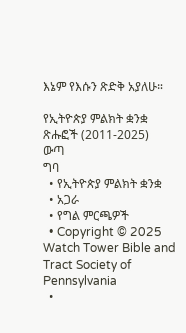እኔም የእሱን ጽድቅ አያለሁ።

የኢትዮጵያ ምልክት ቋንቋ ጽሑፎች (2011-2025)
ውጣ
ግባ
  • የኢትዮጵያ ምልክት ቋንቋ
  • አጋራ
  • የግል ምርጫዎች
  • Copyright © 2025 Watch Tower Bible and Tract Society of Pennsylvania
  •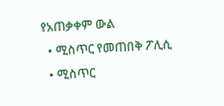የአጠቃቀም ውል
  • ሚስጥር የመጠበቅ ፖሊሲ
  • ሚስጥር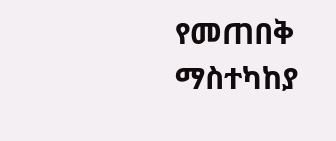የመጠበቅ ማስተካከያ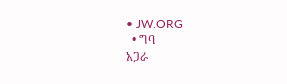• JW.ORG
  • ግባ
አጋራ